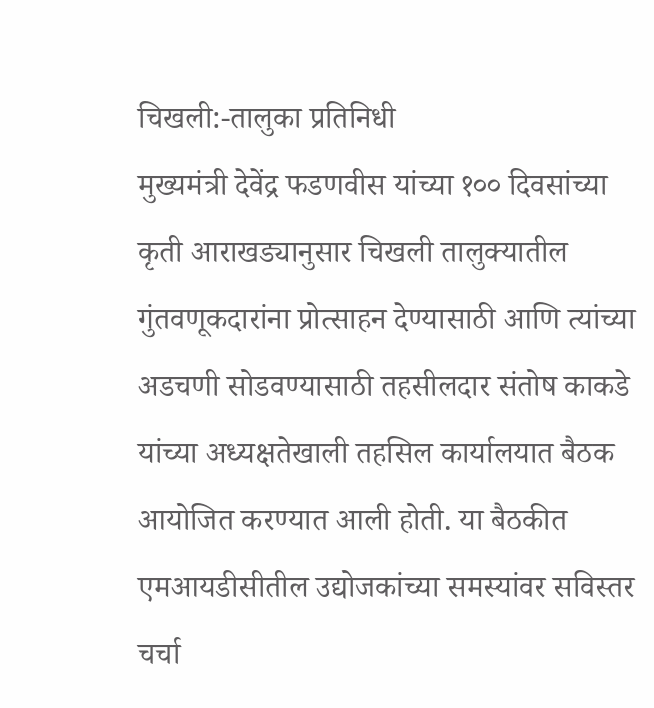चिखली:-तालुका प्रतिनिधी
मुख्यमंत्री देवेंद्र फडणवीस यांच्या १०० दिवसांच्या कृती आराखड्यानुसार चिखली तालुक्यातील गुंतवणूकदारांना प्रोत्साहन देण्यासाठी आणि त्यांच्या अडचणी सोडवण्यासाठी तहसीलदार संतोष काकडे यांच्या अध्यक्षतेखाली तहसिल कार्यालयात बैठक आयोजित करण्यात आली होती. या बैठकीत एमआयडीसीतील उद्योजकांच्या समस्यांवर सविस्तर चर्चा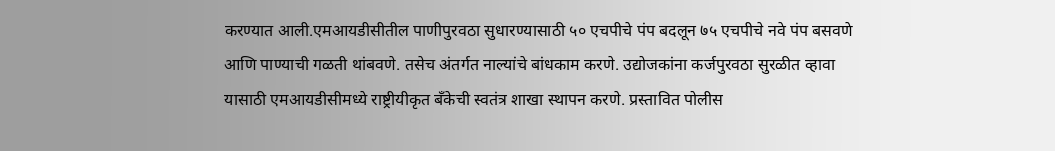करण्यात आली.एमआयडीसीतील पाणीपुरवठा सुधारण्यासाठी ५० एचपीचे पंप बदलून ७५ एचपीचे नवे पंप बसवणे आणि पाण्याची गळती थांबवणे. तसेच अंतर्गत नाल्यांचे बांधकाम करणे. उद्योजकांना कर्जपुरवठा सुरळीत व्हावा यासाठी एमआयडीसीमध्ये राष्ट्रीयीकृत बँकेची स्वतंत्र शाखा स्थापन करणे. प्रस्तावित पोलीस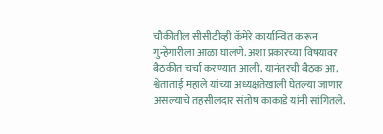चौकीतील सीसीटीव्ही कॅमेरे कार्यान्वित करून गुन्हेगारीला आळा घालणे. अशा प्रकारच्या विषयावर बैठकीत चर्चा करण्यात आली. यानंतरची बैठक आ. श्वेताताई महाले यांच्या अध्यक्षतेखाली घेतल्या जाणार असल्याचे तहसीलदार संतोष काकाडे यांनी सांगितले.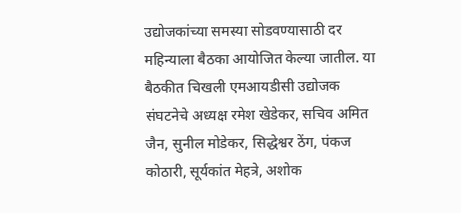उद्योजकांच्या समस्या सोडवण्यासाठी दर महिन्याला बैठका आयोजित केल्या जातील. या बैठकीत चिखली एमआयडीसी उद्योजक संघटनेचे अध्यक्ष रमेश खेडेकर, सचिव अमित जैन, सुनील मोडेकर, सिद्धेश्वर ठेंग, पंकज कोठारी, सूर्यकांत मेहत्रे, अशोक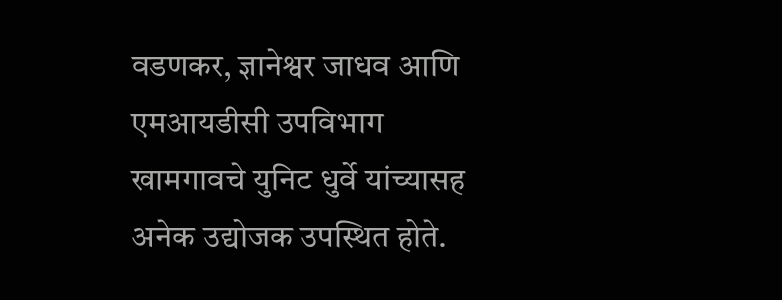वडणकर, ज्ञानेश्वर जाधव आणि एमआयडीसी उपविभाग खामगावचे युनिट धुर्वे यांच्यासह अनेक उद्योजक उपस्थित होते.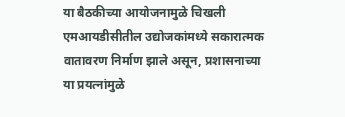या बैठकीच्या आयोजनामुळे चिखली एमआयडीसीतील उद्योजकांमध्ये सकारात्मक वातावरण निर्माण झाले असून, प्रशासनाच्या या प्रयत्नांमुळे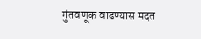गुंतवणूक वाढण्यास मदत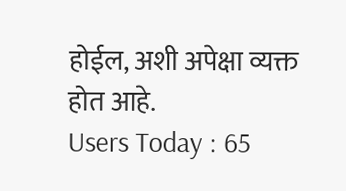होईल, अशी अपेक्षा व्यक्त होत आहे.
Users Today : 65